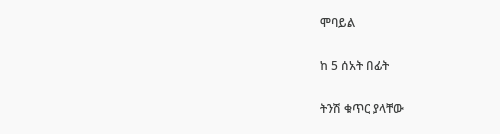ሞባይል

ከ 5 ሰአት በፊት

ትንሽ ቁጥር ያላቸው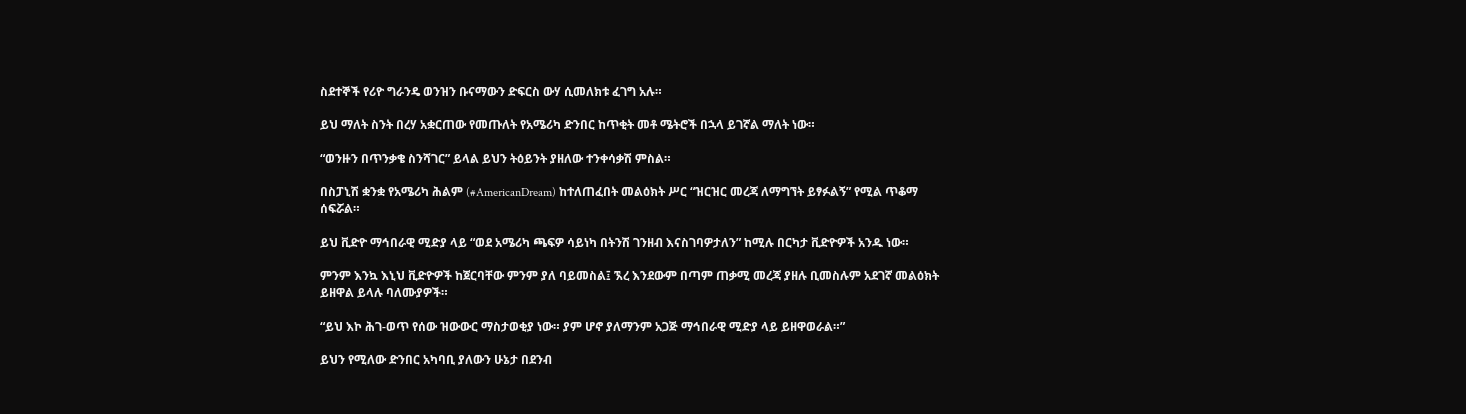ስደተኞች የሪዮ ግራንዴ ወንዝን ቡናማውን ድፍርስ ውሃ ሲመለክቱ ፈገግ አሉ።

ይህ ማለት ስንት በረሃ አቋርጠው የመጡለት የአሜሪካ ድንበር ከጥቂት መቶ ሜትሮች በኋላ ይገኛል ማለት ነው።

“ወንዙን በጥንቃቄ ስንሻገር” ይላል ይህን ትዕይንት ያዘለው ተንቀሳቃሽ ምስል።

በስፓኒሽ ቋንቋ የአሜሪካ ሕልም (#AmericanDream) ከተለጠፈበት መልዕክት ሥር “ዝርዝር መረጃ ለማግኘት ይፃፉልኝ” የሚል ጥቆማ ሰፍሯል።

ይህ ቪድዮ ማኅበራዊ ሚድያ ላይ “ወደ አሜሪካ ጫፍዎ ሳይነካ በትንሽ ገንዘብ እናስገባዎታለን” ከሚሉ በርካታ ቪድዮዎች አንዱ ነው።

ምንም እንኳ እኒህ ቪድዮዎች ከጀርባቸው ምንም ያለ ባይመስል፤ ኧረ እንደውም በጣም ጠቃሚ መረጃ ያዘሉ ቢመስሉም አደገኛ መልዕክት ይዘዋል ይላሉ ባለሙያዎች።

“ይህ እኮ ሕገ-ወጥ የሰው ዝውውር ማስታወቂያ ነው። ያም ሆኖ ያለማንም አጋጅ ማኅበራዊ ሚድያ ላይ ይዘዋወራል።”

ይህን የሚለው ድንበር አካባቢ ያለውን ሁኔታ በደንብ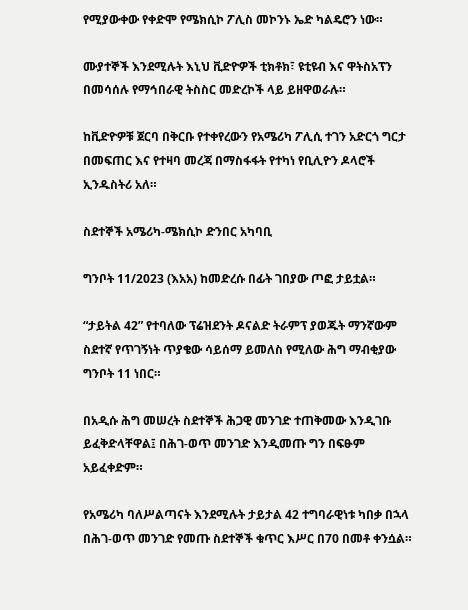የሚያውቀው የቀድሞ የሜክሲኮ ፖሊስ መኮንኑ ኤድ ካልዴሮን ነው።

ሙያተኞች እንደሚሉት እኒህ ቪድዮዎች ቲክቶክ፣ ዩቲዩብ እና ዋትስአፕን በመሳሰሉ የማኅበራዊ ትስስር መድረኮች ላይ ይዘዋወራሉ።

ከቪድዮዎቹ ጀርባ በቅርቡ የተቀየረውን የአሜሪካ ፖሊሲ ተገን አድርጎ ግርታ በመፍጠር እና የተዛባ መረጃ በማስፋፋት የተካነ የቢሊዮን ዶላሮች ኢንዱስትሪ አለ።

ስደተኞች አሜሪካ-ሜክሲኮ ድንበር አካባቢ

ግንቦት 11/2023 (እአአ) ከመድረሱ በፊት ገበያው ጦፎ ታይቷል።

“ታይትል 42” የተባለው ፕሬዝደንት ዶናልድ ትራምፕ ያወጁት ማንኛውም ስደተኛ የጥገኝነት ጥያቄው ሳይሰማ ይመለስ የሚለው ሕግ ማብቂያው ግንቦት 11 ነበር።

በአዲሱ ሕግ መሠረት ስደተኞች ሕጋዊ መንገድ ተጠቅመው እንዲገቡ ይፈቅድላቸዋል፤ በሕገ-ወጥ መንገድ እንዲመጡ ግን በፍፁም አይፈቀድም።

የአሜሪካ ባለሥልጣናት እንደሚሉት ታይታል 42 ተግባራዊነቱ ካበቃ በኋላ በሕገ-ወጥ መንገድ የመጡ ስደተኞች ቁጥር እሥር በ70 በመቶ ቀንሷል።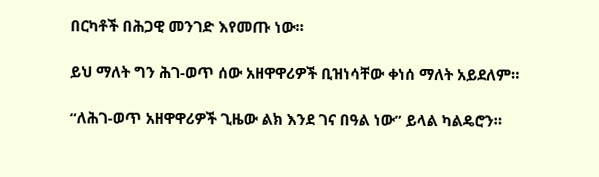በርካቶች በሕጋዊ መንገድ እየመጡ ነው።

ይህ ማለት ግን ሕገ-ወጥ ሰው አዘዋዋሪዎች ቢዝነሳቸው ቀነሰ ማለት አይደለም።

“ለሕገ-ወጥ አዘዋዋሪዎች ጊዜው ልክ እንደ ገና በዓል ነው” ይላል ካልዴሮን።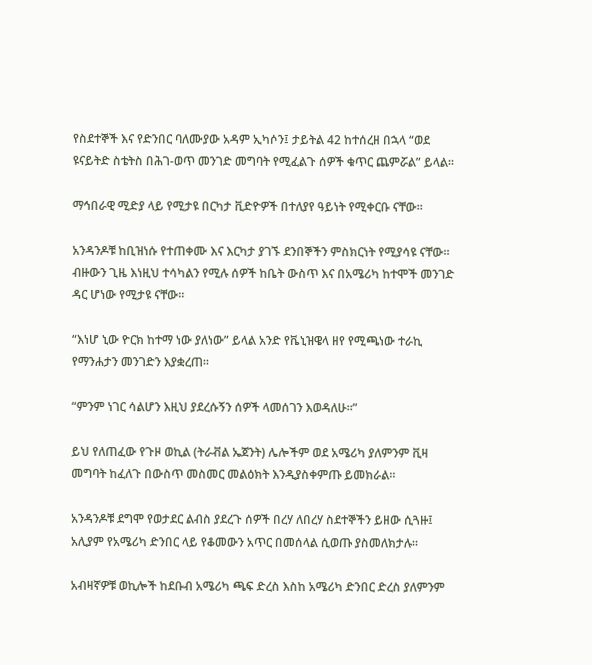የስደተኞች እና የድንበር ባለሙያው አዳም ኢካሶን፤ ታይትል 42 ከተሰረዘ በኋላ “ወደ ዩናይትድ ስቴትስ በሕገ-ወጥ መንገድ መግባት የሚፈልጉ ሰዎች ቁጥር ጨምሯል” ይላል።

ማኅበራዊ ሚድያ ላይ የሚታዩ በርካታ ቪድዮዎች በተለያየ ዓይነት የሚቀርቡ ናቸው።

አንዳንዶቹ ከቢዝነሱ የተጠቀሙ እና እርካታ ያገኙ ደንበኞችን ምስክርነት የሚያሳዩ ናቸው። ብዙውን ጊዜ እነዚህ ተሳካልን የሚሉ ሰዎች ከቤት ውስጥ እና በአሜሪካ ከተሞች መንገድ ዳር ሆነው የሚታዩ ናቸው።

“እነሆ ኒው ዮርክ ከተማ ነው ያለነው” ይላል አንድ የቬኒዝዌላ ዘየ የሚጫነው ተራኪ የማንሐታን መንገድን እያቋረጠ።

“ምንም ነገር ሳልሆን እዚህ ያደረሱኝን ሰዎች ላመሰገን እወዳለሁ።”

ይህ የለጠፈው የጉዞ ወኪል (ትራቭል ኤጀንት) ሌሎችም ወደ አሜሪካ ያለምንም ቪዛ መግባት ከፈለጉ በውስጥ መስመር መልዕክት እንዲያስቀምጡ ይመክራል።

አንዳንዶቹ ደግሞ የወታደር ልብስ ያደረጉ ሰዎች በረሃ ለበረሃ ስደተኞችን ይዘው ሲጓዙ፤ አሊያም የአሜሪካ ድንበር ላይ የቆመውን አጥር በመሰላል ሲወጡ ያስመለክታሉ።

አብዛኛዎቹ ወኪሎች ከደቡብ አሜሪካ ጫፍ ድረስ እስከ አሜሪካ ድንበር ድረስ ያለምንም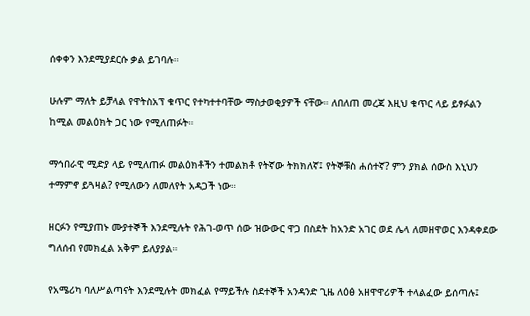ሰቀቀን እንደሚያደርሱ ቃል ይገባሉ።

ሁሉም ማለት ይቻላል የዋትስአፕ ቁጥር የተካተተባቸው ማስታወቂያዎች ናቸው። ለበለጠ መረጃ እዚህ ቁጥር ላይ ይፃፉልን ከሚል መልዕክት ጋር ነው የሚለጠፉት።

ማኅበራዊ ሚድያ ላይ የሚለጠፉ መልዕክቶችን ተመልክቶ የትኛው ትክክለኛ፤ የትኞቹስ ሐሰተኛ? ምን ያክል ሰውስ እኒህን ተማምኖ ይጓዛል? የሚለውን ለመለየት አዳጋች ነው።

ዘርፉን የሚያጠኑ ሙያተኞች እንደሚሉት የሕገ-ወጥ ሰው ዝውውር ዋጋ በስደት ከአንድ አገር ወደ ሌላ ለመዘዋወር እንዳቀደው ግለሰብ የመክፈል አቅም ይለያያል።

የአሜሪካ ባለሥልጣናት እንደሚሉት መክፈል የማይችሉ ስደተኞች አንዳንድ ጊዜ ለዕፅ አዘዋዋሪዎች ተላልፈው ይሰጣሉ፤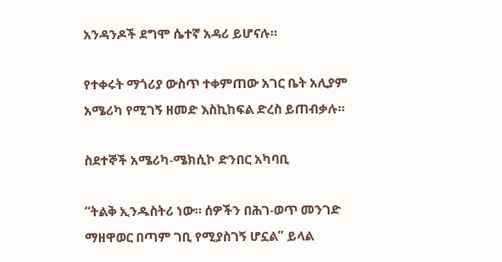አንዳንዶች ደግሞ ሴተኛ አዳሪ ይሆናሉ።

የተቀሩት ማጎሪያ ውስጥ ተቀምጠው አገር ቤት አሊያም አሜሪካ የሚገኝ ዘመድ እስኪከፍል ድረስ ይጠብቃሉ።

ስደተኞች አሜሪካ-ሜክሲኮ ድንበር አካባቢ

“ትልቅ ኢንዱስትሪ ነው። ሰዎችን በሕገ-ወጥ መንገድ ማዘዋወር በጣም ገቢ የሚያስገኝ ሆኗል” ይላል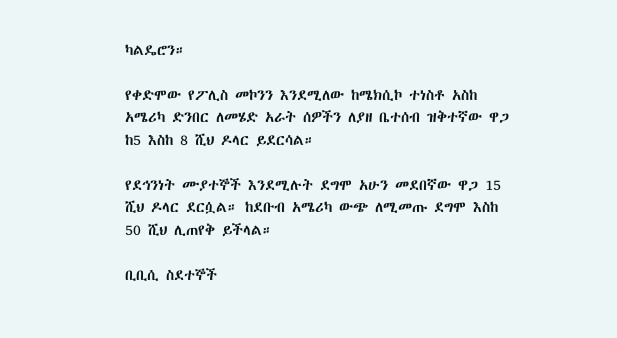ካልዴሮን።

የቀድሞው የፖሊስ መኮንን እንደሚለው ከሜክሲኮ ተነስቶ አስከ አሜሪካ ድንበር ለመሄድ አራት ሰዎችን ለያዘ ቤተሰብ ዝቅተኛው ዋጋ ከ5 እስከ 8 ሺህ ዶላር ይደርሳል።

የደኅንነት ሙያተኞች እንደሚሉት ደግሞ አሁን መደበኛው ዋጋ 15 ሺህ ዶላር ደርሷል። ከደቡብ አሜሪካ ውጭ ለሚመጡ ደግሞ እስከ 50 ሺህ ሊጠየቅ ይችላል።

ቢቢሲ ስደተኞች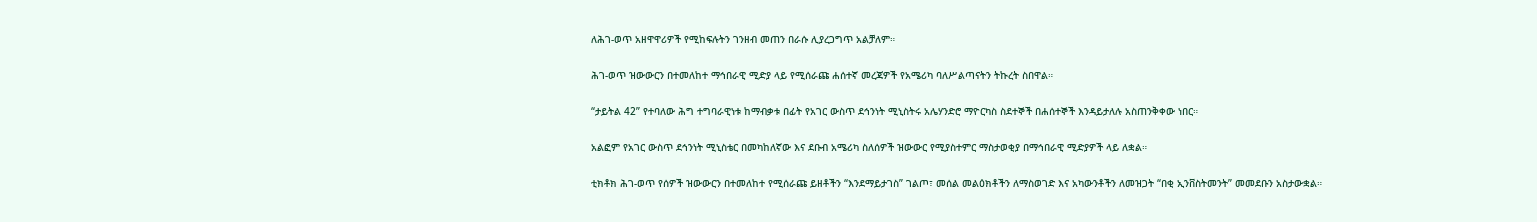ለሕገ-ወጥ አዘዋዋሪዎች የሚከፍሉትን ገንዘብ መጠን በራሱ ሊያረጋግጥ አልቻለም።

ሕገ-ወጥ ዝውውርን በተመለከተ ማኅበራዊ ሚድያ ላይ የሚሰራጩ ሐሰተኛ መረጃዎች የአሜሪካ ባለሥልጣናትን ትኩረት ስበዋል።

“ታይትል 42” የተባለው ሕግ ተግባራዊነቱ ከማብቃቱ በፊት የአገር ውስጥ ደኅንነት ሚኒስትሩ አሌሃንድሮ ማዮርካስ ስደተኞች በሐሰተኞች እንዳይታለሉ አስጠንቅቀው ነበር።

አልፎም የአገር ውስጥ ደኅንነት ሚኒስቴር በመካከለኛው እና ደቡብ አሜሪካ ስለሰዎች ዝውውር የሚያስተምር ማስታወቂያ በማኅበራዊ ሚድያዎች ላይ ለቋል።

ቲክቶክ ሕገ-ወጥ የሰዎች ዝውውርን በተመለከተ የሚሰራጩ ይዘቶችን “እንደማይታገስ” ገልጦ፣ መሰል መልዕክቶችን ለማስወገድ እና አካውንቶችን ለመዝጋት “በቂ ኢንቨስትመንት” መመደቡን አስታውቋል።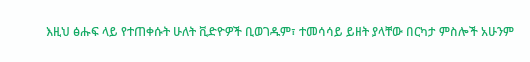እዚህ ፅሑፍ ላይ የተጠቀሱት ሁለት ቪድዮዎች ቢወገዱም፣ ተመሳሳይ ይዘት ያላቸው በርካታ ምስሎች አሁንም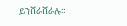ይንሸራሸራሉ።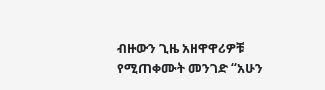ብዙውን ጊዜ አዘዋዋሪዎቹ የሚጠቀሙት መንገድ “አሁን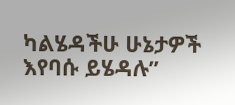ካልሄዳችሁ ሁኔታዎች እየባሱ ይሄዳሉ”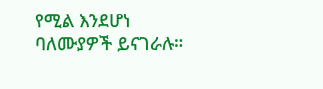የሚል እንደሆነ ባለሙያዎች ይናገራሉ።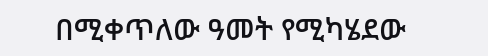በሚቀጥለው ዓመት የሚካሄደው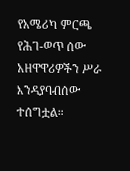የአሜሪካ ምርጫ የሕገ-ወጥ ሰው አዘዋዋሪዎችን ሥራ እንዳያባብሰው ተሰግቷል።